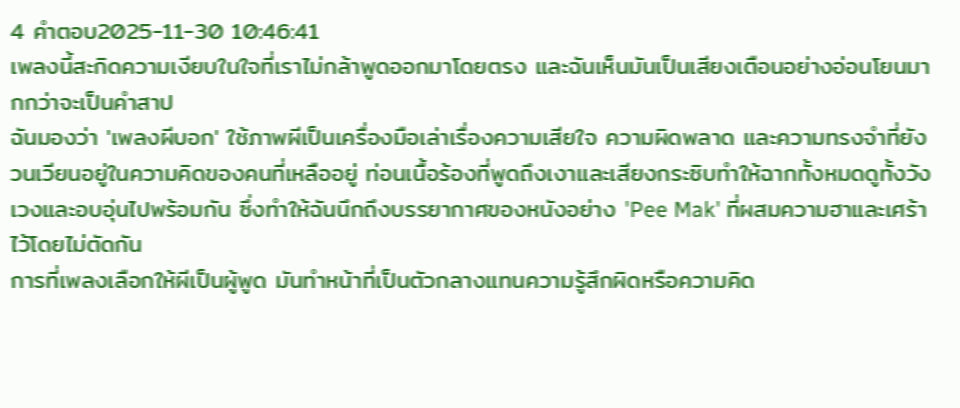4 คำตอบ2025-11-30 10:46:41
เพลงนี้สะกิดความเงียบในใจที่เราไม่กล้าพูดออกมาโดยตรง และฉันเห็นมันเป็นเสียงเตือนอย่างอ่อนโยนมากกว่าจะเป็นคำสาป
ฉันมองว่า 'เพลงผีบอก' ใช้ภาพผีเป็นเครื่องมือเล่าเรื่องความเสียใจ ความผิดพลาด และความทรงจำที่ยังวนเวียนอยู่ในความคิดของคนที่เหลืออยู่ ท่อนเนื้อร้องที่พูดถึงเงาและเสียงกระซิบทำให้ฉากทั้งหมดดูทั้งวังเวงและอบอุ่นไปพร้อมกัน ซึ่งทำให้ฉันนึกถึงบรรยากาศของหนังอย่าง 'Pee Mak' ที่ผสมความฮาและเศร้าไว้โดยไม่ตัดกัน
การที่เพลงเลือกให้ผีเป็นผู้พูด มันทำหน้าที่เป็นตัวกลางแทนความรู้สึกผิดหรือความคิด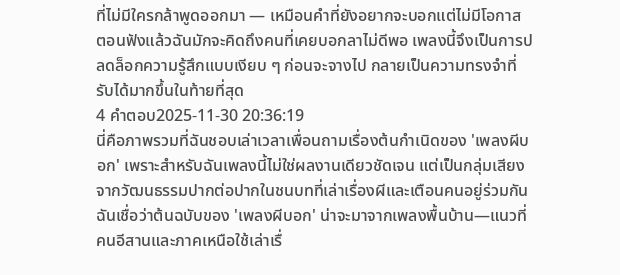ที่ไม่มีใครกล้าพูดออกมา — เหมือนคำที่ยังอยากจะบอกแต่ไม่มีโอกาส ตอนฟังแล้วฉันมักจะคิดถึงคนที่เคยบอกลาไม่ดีพอ เพลงนี้จึงเป็นการปลดล็อกความรู้สึกแบบเงียบ ๆ ก่อนจะจางไป กลายเป็นความทรงจำที่รับได้มากขึ้นในท้ายที่สุด
4 คำตอบ2025-11-30 20:36:19
นี่คือภาพรวมที่ฉันชอบเล่าเวลาเพื่อนถามเรื่องต้นกำเนิดของ 'เพลงผีบอก' เพราะสำหรับฉันเพลงนี้ไม่ใช่ผลงานเดียวชัดเจน แต่เป็นกลุ่มเสียงจากวัฒนธรรมปากต่อปากในชนบทที่เล่าเรื่องผีและเตือนคนอยู่ร่วมกัน
ฉันเชื่อว่าต้นฉบับของ 'เพลงผีบอก' น่าจะมาจากเพลงพื้นบ้าน—แนวที่คนอีสานและภาคเหนือใช้เล่าเรื่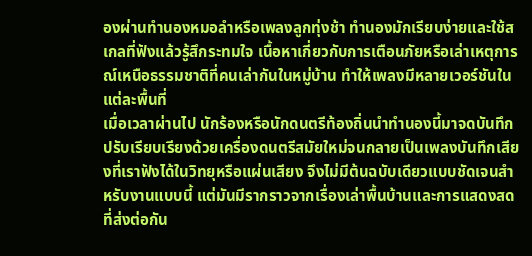องผ่านทำนองหมอลำหรือเพลงลูกทุ่งช้า ทำนองมักเรียบง่ายและใช้สเกลที่ฟังแล้วรู้สึกระทมใจ เนื้อหาเกี่ยวกับการเตือนภัยหรือเล่าเหตุการณ์เหนือธรรมชาติที่คนเล่ากันในหมู่บ้าน ทำให้เพลงมีหลายเวอร์ชันในแต่ละพื้นที่
เมื่อเวลาผ่านไป นักร้องหรือนักดนตรีท้องถิ่นนำทำนองนี้มาจดบันทึก ปรับเรียบเรียงด้วยเครื่องดนตรีสมัยใหม่จนกลายเป็นเพลงบันทึกเสียงที่เราฟังได้ในวิทยุหรือแผ่นเสียง จึงไม่มีต้นฉบับเดียวแบบชัดเจนสำหรับงานแบบนี้ แต่มันมีรากราวจากเรื่องเล่าพื้นบ้านและการแสดงสดที่ส่งต่อกัน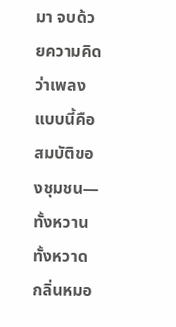มา จบด้วยความคิดว่าเพลงแบบนี้คือสมบัติของชุมชน—ทั้งหวานทั้งหวาด กลิ่นหมอ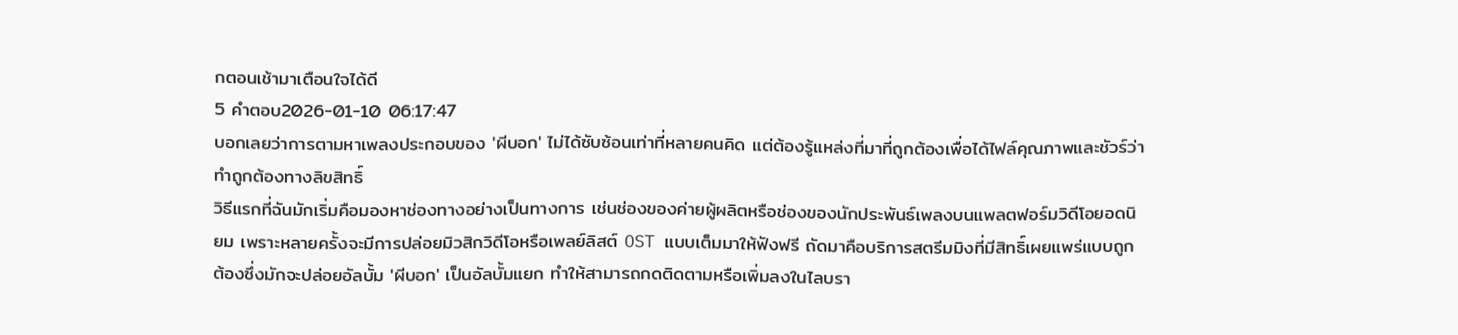กตอนเช้ามาเตือนใจได้ดี
5 คำตอบ2026-01-10 06:17:47
บอกเลยว่าการตามหาเพลงประกอบของ 'ผีบอก' ไม่ได้ซับซ้อนเท่าที่หลายคนคิด แต่ต้องรู้แหล่งที่มาที่ถูกต้องเพื่อได้ไฟล์คุณภาพและชัวร์ว่าทำถูกต้องทางลิขสิทธิ์
วิธีแรกที่ฉันมักเริ่มคือมองหาช่องทางอย่างเป็นทางการ เช่นช่องของค่ายผู้ผลิตหรือช่องของนักประพันธ์เพลงบนแพลตฟอร์มวิดีโอยอดนิยม เพราะหลายครั้งจะมีการปล่อยมิวสิกวิดีโอหรือเพลย์ลิสต์ OST แบบเต็มมาให้ฟังฟรี ถัดมาคือบริการสตรีมมิงที่มีสิทธิ์เผยแพร่แบบถูกต้องซึ่งมักจะปล่อยอัลบั้ม 'ผีบอก' เป็นอัลบั้มแยก ทำให้สามารถกดติดตามหรือเพิ่มลงในไลบรา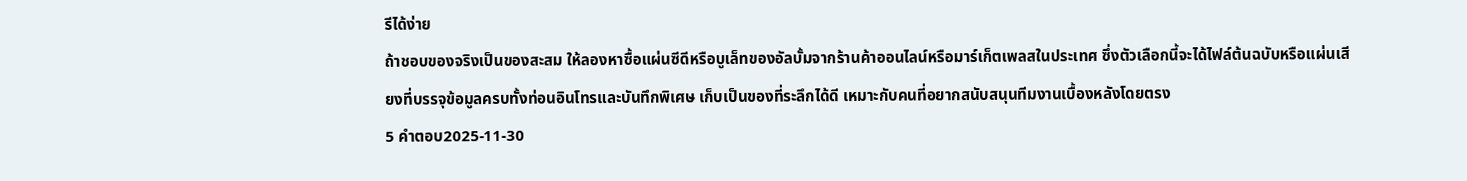รีได้ง่าย
ถ้าชอบของจริงเป็นของสะสม ให้ลองหาซื้อแผ่นซีดีหรือบูเล็ทของอัลบั้มจากร้านค้าออนไลน์หรือมาร์เก็ตเพลสในประเทศ ซึ่งตัวเลือกนี้จะได้ไฟล์ต้นฉบับหรือแผ่นเสียงที่บรรจุข้อมูลครบทั้งท่อนอินโทรและบันทึกพิเศษ เก็บเป็นของที่ระลึกได้ดี เหมาะกับคนที่อยากสนับสนุนทีมงานเบื้องหลังโดยตรง
5 คำตอบ2025-11-30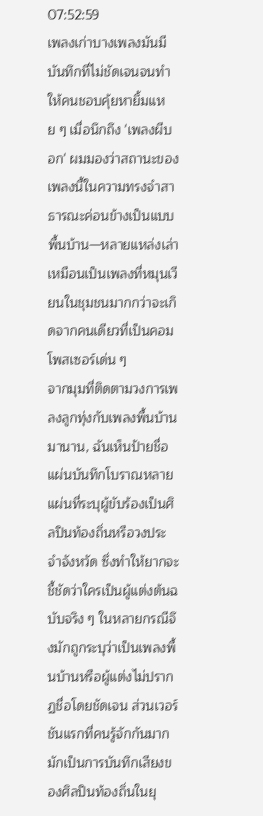07:52:59
เพลงเก่าบางเพลงมันมีบันทึกที่ไม่ชัดเจนจนทำให้คนชอบคุ้ยหายิ้มแหย ๆ เมื่อนึกถึง 'เพลงผีบอก' ผมมองว่าสถานะของเพลงนี้ในความทรงจำสาธารณะค่อนข้างเป็นแบบพื้นบ้าน—หลายแหล่งเล่าเหมือนเป็นเพลงที่หมุนเวียนในชุมชนมากกว่าจะเกิดจากคนเดียวที่เป็นคอมโพสเซอร์เด่น ๆ
จากมุมที่ติดตามวงการเพลงลูกทุ่งกับเพลงพื้นบ้านมานาน, ฉันเห็นป้ายชื่อแผ่นบันทึกโบราณหลายแผ่นที่ระบุผู้ขับร้องเป็นศิลปินท้องถิ่นหรือวงประจำจังหวัด ซึ่งทำให้ยากจะชี้ชัดว่าใครเป็นผู้แต่งต้นฉบับจริง ๆ ในหลายกรณีจึงมักถูกระบุว่าเป็นเพลงพื้นบ้านหรือผู้แต่งไม่ปรากฏชื่อโดยชัดเจน ส่วนเวอร์ชันแรกที่คนรู้จักกันมากมักเป็นการบันทึกเสียงของศิลปินท้องถิ่นในยุ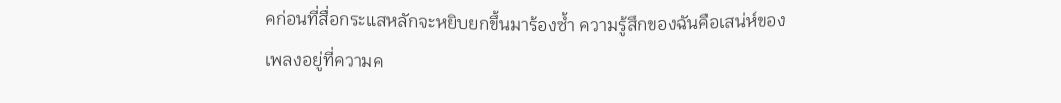คก่อนที่สื่อกระแสหลักจะหยิบยกขึ้นมาร้องซ้ำ ความรู้สึกของฉันคือเสน่ห์ของเพลงอยู่ที่ความค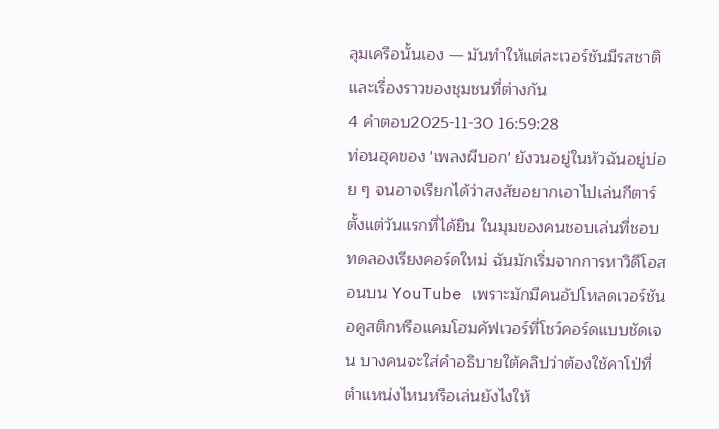ลุมเครือนั้นเอง — มันทำให้แต่ละเวอร์ชันมีรสชาติและเรื่องราวของชุมชนที่ต่างกัน
4 คำตอบ2025-11-30 16:59:28
ท่อนฮุคของ 'เพลงผีบอก' ยังวนอยู่ในหัวฉันอยู่บ่อย ๆ จนอาจเรียกได้ว่าสงสัยอยากเอาไปเล่นกีตาร์ตั้งแต่วันแรกที่ได้ยิน ในมุมของคนชอบเล่นที่ชอบทดลองเรียงคอร์ดใหม่ ฉันมักเริ่มจากการหาวิดีโอสอนบน YouTube เพราะมักมีคนอัปโหลดเวอร์ชันอคูสติกหรือแคมโฮมคัฟเวอร์ที่โชว์คอร์ดแบบชัดเจน บางคนจะใส่คำอธิบายใต้คลิปว่าต้องใช้คาโป่ที่ตำแหน่งไหนหรือเล่นยังไงให้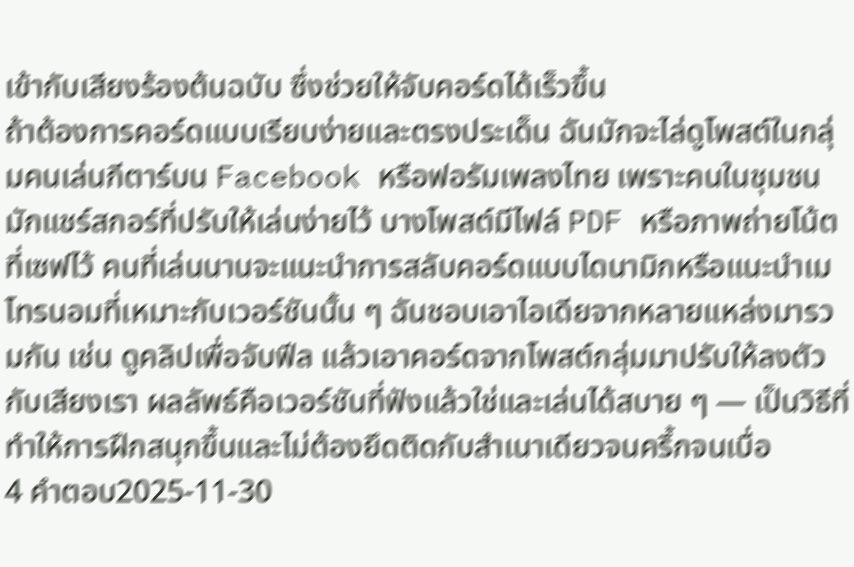เข้ากับเสียงร้องต้นฉบับ ซึ่งช่วยให้จับคอร์ดได้เร็วขึ้น
ถ้าต้องการคอร์ดแบบเรียบง่ายและตรงประเด็น ฉันมักจะไล่ดูโพสต์ในกลุ่มคนเล่นกีตาร์บน Facebook หรือฟอรัมเพลงไทย เพราะคนในชุมชนมักแชร์สกอร์ที่ปรับให้เล่นง่ายไว้ บางโพสต์มีไฟล์ PDF หรือภาพถ่ายโน้ตที่เซฟไว้ คนที่เล่นนานจะแนะนำการสลับคอร์ดแบบไดนามิกหรือแนะนำเมโทรนอมที่เหมาะกับเวอร์ชันนั้น ๆ ฉันชอบเอาไอเดียจากหลายแหล่งมารวมกัน เช่น ดูคลิปเพื่อจับฟีล แล้วเอาคอร์ดจากโพสต์กลุ่มมาปรับให้ลงตัวกับเสียงเรา ผลลัพธ์คือเวอร์ชันที่ฟังแล้วใช่และเล่นได้สบาย ๆ — เป็นวิธีที่ทำให้การฝึกสนุกขึ้นและไม่ต้องยึดติดกับสำเนาเดียวจนครึ้กจนเบื่อ
4 คำตอบ2025-11-30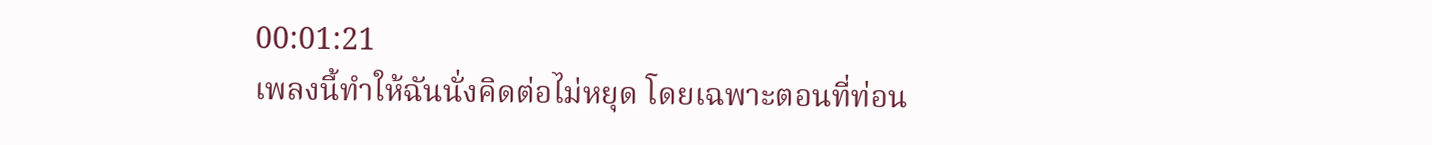00:01:21
เพลงนี้ทำให้ฉันนั่งคิดต่อไม่หยุด โดยเฉพาะตอนที่ท่อน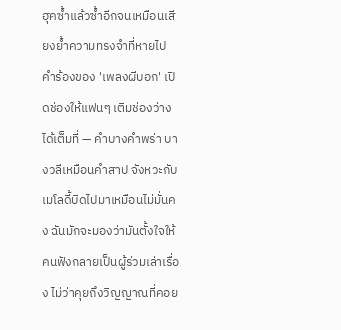ฮุคซ้ำแล้วซ้ำอีกจนเหมือนเสียงย้ำความทรงจำที่หายไป
คำร้องของ 'เพลงผีบอก' เปิดช่องให้แฟนๆ เติมช่องว่างได้เต็มที่ — คำบางคำพร่า บางวลีเหมือนคำสาป จังหวะกับเมโลดี้บิดไปมาเหมือนไม่มั่นคง ฉันมักจะมองว่ามันตั้งใจให้คนฟังกลายเป็นผู้ร่วมเล่าเรื่อง ไม่ว่าคุยถึงวิญญาณที่คอย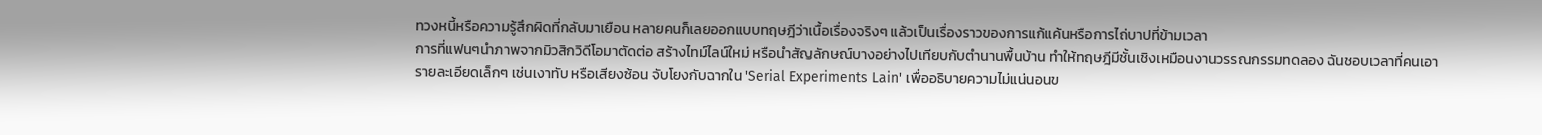ทวงหนี้หรือความรู้สึกผิดที่กลับมาเยือน หลายคนก็เลยออกแบบทฤษฎีว่าเนื้อเรื่องจริงๆ แล้วเป็นเรื่องราวของการแก้แค้นหรือการไถ่บาปที่ข้ามเวลา
การที่แฟนๆนำภาพจากมิวสิกวิดีโอมาตัดต่อ สร้างไทม์ไลน์ใหม่ หรือนำสัญลักษณ์บางอย่างไปเทียบกับตำนานพื้นบ้าน ทำให้ทฤษฎีมีชั้นเชิงเหมือนงานวรรณกรรมทดลอง ฉันชอบเวลาที่คนเอารายละเอียดเล็กๆ เช่นเงาทับ หรือเสียงซ้อน จับโยงกับฉากใน 'Serial Experiments Lain' เพื่ออธิบายความไม่แน่นอนข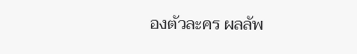องตัวละคร ผลลัพ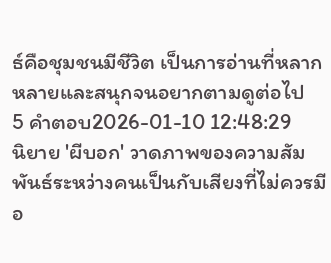ธ์คือชุมชนมีชีวิต เป็นการอ่านที่หลากหลายและสนุกจนอยากตามดูต่อไป
5 คำตอบ2026-01-10 12:48:29
นิยาย 'ผีบอก' วาดภาพของความสัมพันธ์ระหว่างคนเป็นกับเสียงที่ไม่ควรมีอ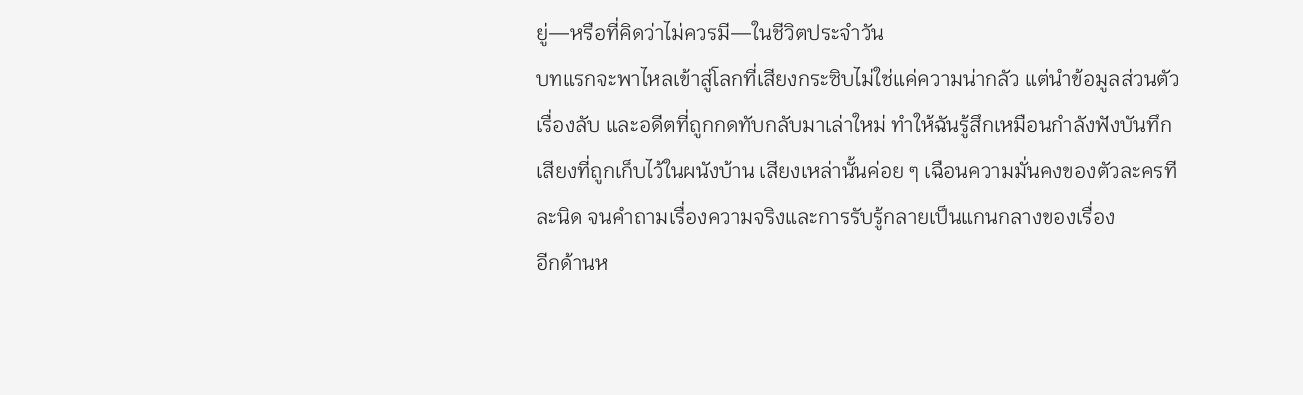ยู่—หรือที่คิดว่าไม่ควรมี—ในชีวิตประจำวัน
บทแรกจะพาไหลเข้าสู่โลกที่เสียงกระซิบไม่ใช่แค่ความน่ากลัว แต่นำข้อมูลส่วนตัว เรื่องลับ และอดีตที่ถูกกดทับกลับมาเล่าใหม่ ทำให้ฉันรู้สึกเหมือนกำลังฟังบันทึกเสียงที่ถูกเก็บไว้ในผนังบ้าน เสียงเหล่านั้นค่อย ๆ เฉือนความมั่นคงของตัวละครทีละนิด จนคำถามเรื่องความจริงและการรับรู้กลายเป็นแกนกลางของเรื่อง
อีกด้านห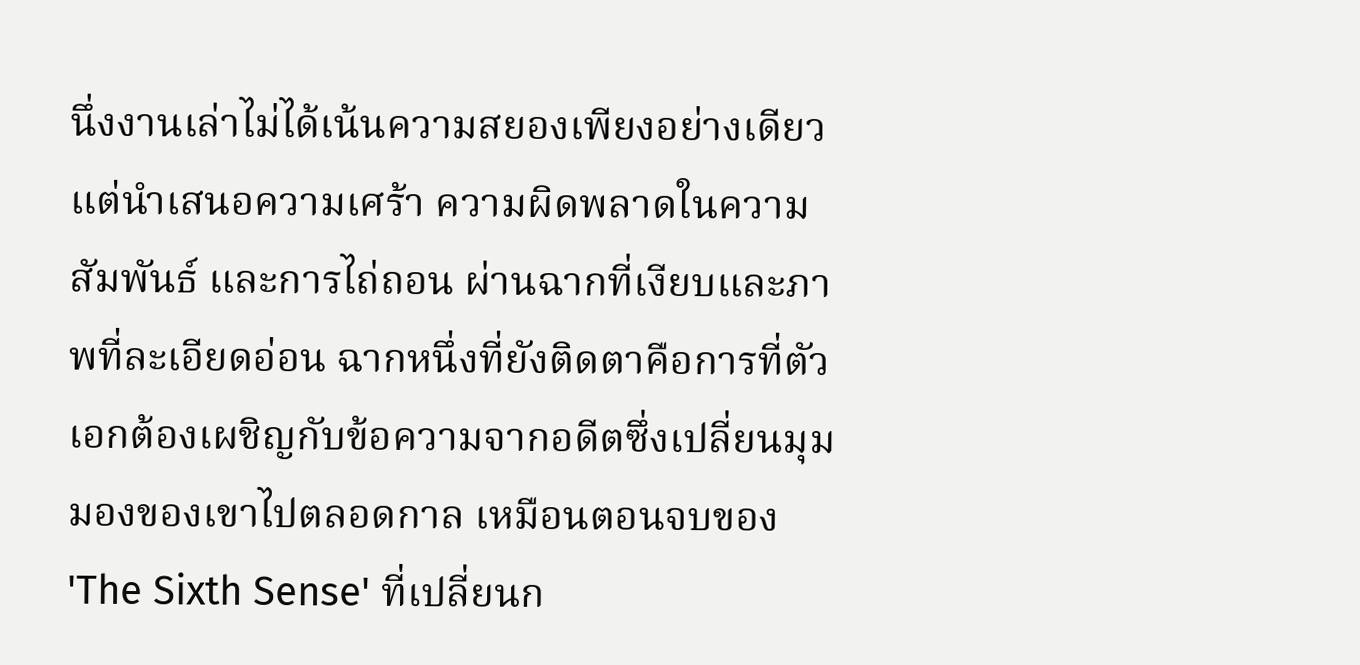นึ่งงานเล่าไม่ได้เน้นความสยองเพียงอย่างเดียว แต่นำเสนอความเศร้า ความผิดพลาดในความสัมพันธ์ และการไถ่ถอน ผ่านฉากที่เงียบและภาพที่ละเอียดอ่อน ฉากหนึ่งที่ยังติดตาคือการที่ตัวเอกต้องเผชิญกับข้อความจากอดีตซึ่งเปลี่ยนมุมมองของเขาไปตลอดกาล เหมือนตอนจบของ 'The Sixth Sense' ที่เปลี่ยนก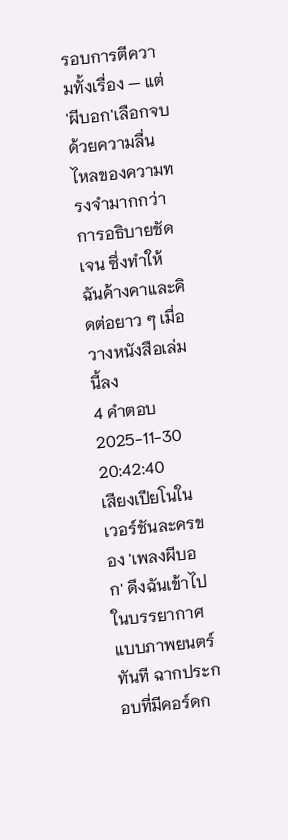รอบการตีความทั้งเรื่อง — แต่ 'ผีบอก'เลือกจบด้วยความลื่นไหลของความทรงจำมากกว่าการอธิบายชัดเจน ซึ่งทำให้ฉันค้างคาและคิดต่อยาว ๆ เมื่อวางหนังสือเล่มนี้ลง
4 คำตอบ2025-11-30 20:42:40
เสียงเปียโนในเวอร์ชันละครของ 'เพลงผีบอก' ดึงฉันเข้าไปในบรรยากาศแบบภาพยนตร์ทันที ฉากประกอบที่มีคอร์ดก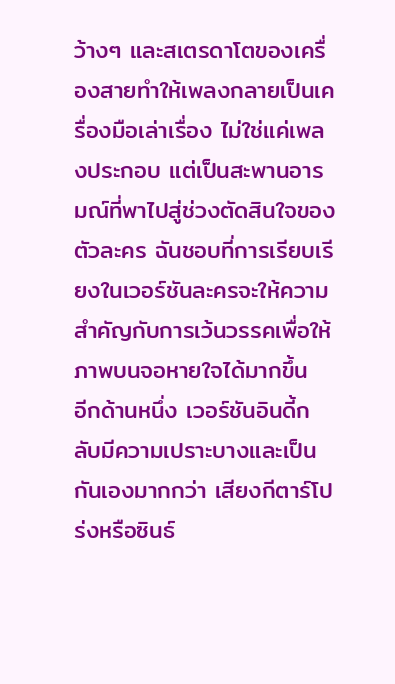ว้างๆ และสเตรดาโตของเครื่องสายทำให้เพลงกลายเป็นเครื่องมือเล่าเรื่อง ไม่ใช่แค่เพลงประกอบ แต่เป็นสะพานอารมณ์ที่พาไปสู่ช่วงตัดสินใจของตัวละคร ฉันชอบที่การเรียบเรียงในเวอร์ชันละครจะให้ความสำคัญกับการเว้นวรรคเพื่อให้ภาพบนจอหายใจได้มากขึ้น
อีกด้านหนึ่ง เวอร์ชันอินดี้กลับมีความเปราะบางและเป็นกันเองมากกว่า เสียงกีตาร์โปร่งหรือซินธ์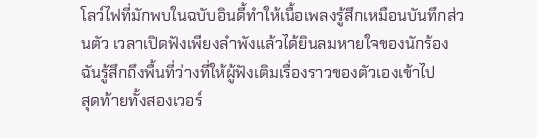โลว์ไฟที่มักพบในฉบับอินดี้ทำให้เนื้อเพลงรู้สึกเหมือนบันทึกส่วนตัว เวลาเปิดฟังเพียงลำพังแล้วได้ยินลมหายใจของนักร้อง ฉันรู้สึกถึงพื้นที่ว่างที่ให้ผู้ฟังเติมเรื่องราวของตัวเองเข้าไป
สุดท้ายทั้งสองเวอร์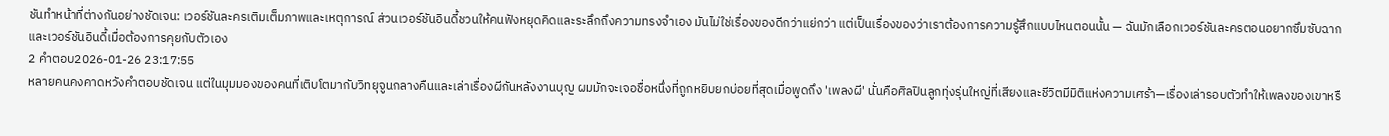ชันทำหน้าที่ต่างกันอย่างชัดเจน: เวอร์ชันละครเติมเต็มภาพและเหตุการณ์ ส่วนเวอร์ชันอินดี้ชวนให้คนฟังหยุดคิดและระลึกถึงความทรงจำเอง มันไม่ใช่เรื่องของดีกว่าแย่กว่า แต่เป็นเรื่องของว่าเราต้องการความรู้สึกแบบไหนตอนนั้น — ฉันมักเลือกเวอร์ชันละครตอนอยากซึมซับฉาก และเวอร์ชันอินดี้เมื่อต้องการคุยกับตัวเอง
2 คำตอบ2026-01-26 23:17:55
หลายคนคงคาดหวังคำตอบชัดเจน แต่ในมุมมองของคนที่เติบโตมากับวิทยุจูนกลางคืนและเล่าเรื่องผีกันหลังงานบุญ ผมมักจะเจอชื่อหนึ่งที่ถูกหยิบยกบ่อยที่สุดเมื่อพูดถึง 'เพลงผี' นั่นคือศิลปินลูกทุ่งรุ่นใหญ่ที่เสียงและชีวิตมีมิติแห่งความเศร้า—เรื่องเล่ารอบตัวทำให้เพลงของเขาหรื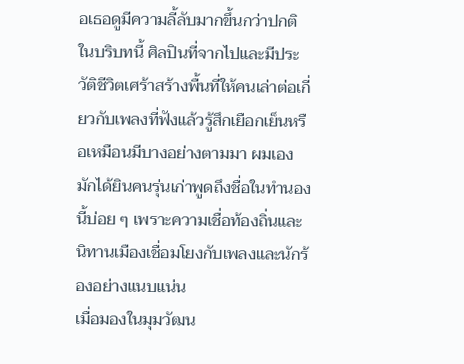อเธอดูมีความลี้ลับมากขึ้นกว่าปกติ ในบริบทนี้ ศิลปินที่จากไปและมีประวัติชีวิตเศร้าสร้างพื้นที่ให้คนเล่าต่อเกี่ยวกับเพลงที่ฟังแล้วรู้สึกเยือกเย็นหรือเหมือนมีบางอย่างตามมา ผมเองมักได้ยินคนรุ่นเก่าพูดถึงชื่อในทำนองนี้บ่อย ๆ เพราะความเชื่อท้องถิ่นและนิทานเมืองเชื่อมโยงกับเพลงและนักร้องอย่างแนบแน่น
เมื่อมองในมุมวัฒน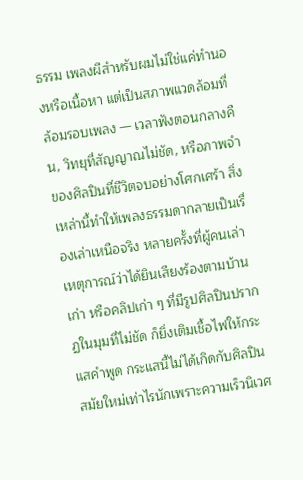ธรรม เพลงผีสำหรับผมไม่ใช่แค่ทำนองหรือเนื้อหา แต่เป็นสภาพแวดล้อมที่ล้อมรอบเพลง — เวลาฟังตอนกลางคืน, วิทยุที่สัญญาณไม่ชัด, หรือภาพจำของศิลปินที่ชีวิตจบอย่างโศกเศร้า สิ่งเหล่านี้ทำให้เพลงธรรมดากลายเป็นเรื่องเล่าเหนือจริง หลายครั้งที่ผู้คนเล่าเหตุการณ์ว่าได้ยินเสียงร้องตามบ้านเก่า หรือคลิปเก่า ๆ ที่มีรูปศิลปินปรากฏในมุมที่ไม่ชัด ก็ยิ่งเติมเชื้อไฟให้กระแสคำพูด กระแสนี้ไม่ได้เกิดกับศิลปินสมัยใหม่เท่าไรนักเพราะความเร็วนิเวศ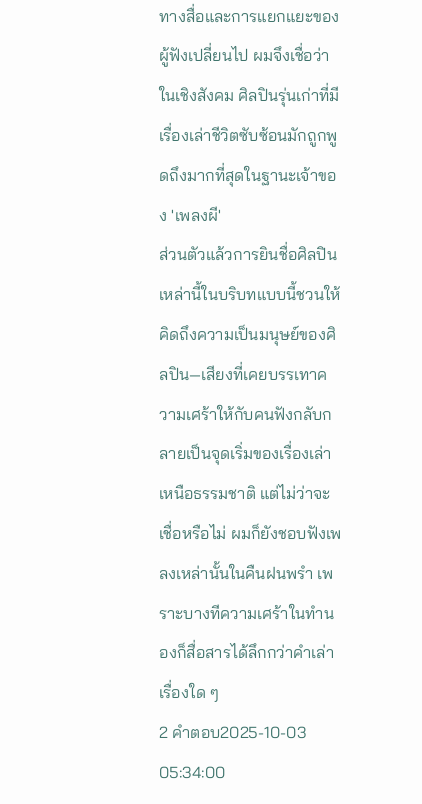ทางสื่อและการแยกแยะของผู้ฟังเปลี่ยนไป ผมจึงเชื่อว่าในเชิงสังคม ศิลปินรุ่นเก่าที่มีเรื่องเล่าชีวิตซับซ้อนมักถูกพูดถึงมากที่สุดในฐานะเจ้าของ 'เพลงผี'
ส่วนตัวแล้วการยินชื่อศิลปินเหล่านี้ในบริบทแบบนี้ชวนให้คิดถึงความเป็นมนุษย์ของศิลปิน—เสียงที่เคยบรรเทาความเศร้าให้กับคนฟังกลับกลายเป็นจุดเริ่มของเรื่องเล่าเหนือธรรมชาติ แต่ไม่ว่าจะเชื่อหรือไม่ ผมก็ยังชอบฟังเพลงเหล่านั้นในคืนฝนพรำ เพราะบางทีความเศร้าในทำนองก็สื่อสารได้ลึกกว่าคำเล่าเรื่องใด ๆ
2 คำตอบ2025-10-03 05:34:00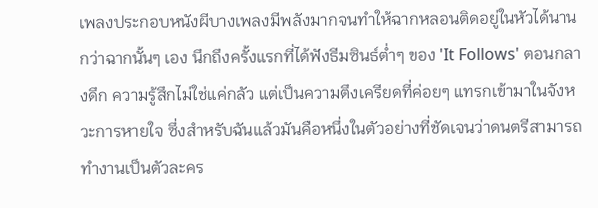เพลงประกอบหนังผีบางเพลงมีพลังมากจนทำให้ฉากหลอนติดอยู่ในหัวได้นานกว่าฉากนั้นๆ เอง นึกถึงครั้งแรกที่ได้ฟังธีมซินธ์ต่ำๆ ของ 'It Follows' ตอนกลางดึก ความรู้สึกไม่ใช่แค่กลัว แต่เป็นความตึงเครียดที่ค่อยๆ แทรกเข้ามาในจังหวะการหายใจ ซึ่งสำหรับฉันแล้วมันคือหนึ่งในตัวอย่างที่ชัดเจนว่าดนตรีสามารถทำงานเป็นตัวละคร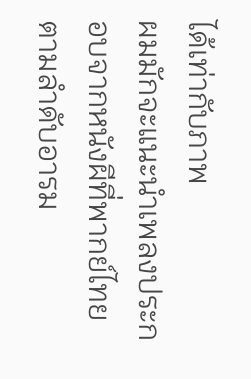ได้เท่ากับภาพ
ผมมักจะแนะนำเพลงประกอบจากหนังผีที่พากย์ไทยตามลำดับอารม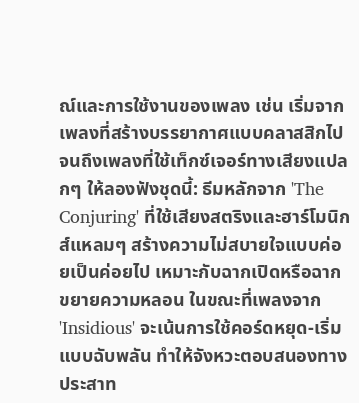ณ์และการใช้งานของเพลง เช่น เริ่มจากเพลงที่สร้างบรรยากาศแบบคลาสสิกไปจนถึงเพลงที่ใช้เท็กซ์เจอร์ทางเสียงแปลกๆ ให้ลองฟังชุดนี้: ธีมหลักจาก 'The Conjuring' ที่ใช้เสียงสตริงและฮาร์โมนิกส์แหลมๆ สร้างความไม่สบายใจแบบค่อยเป็นค่อยไป เหมาะกับฉากเปิดหรือฉากขยายความหลอน ในขณะที่เพลงจาก 'Insidious' จะเน้นการใช้คอร์ดหยุด-เริ่มแบบฉับพลัน ทำให้จังหวะตอบสนองทางประสาท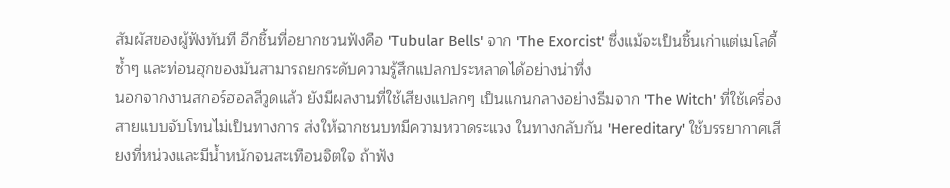สัมผัสของผู้ฟังทันที อีกชิ้นที่อยากชวนฟังคือ 'Tubular Bells' จาก 'The Exorcist' ซึ่งแม้จะเป็นชิ้นเก่าแต่เมโลดี้ซ้ำๆ และท่อนฮุกของมันสามารถยกระดับความรู้สึกแปลกประหลาดได้อย่างน่าทึ่ง
นอกจากงานสกอร์ฮอลลีวูดแล้ว ยังมีผลงานที่ใช้เสียงแปลกๆ เป็นแกนกลางอย่างธีมจาก 'The Witch' ที่ใช้เครื่องสายแบบจับโทนไม่เป็นทางการ ส่งให้ฉากชนบทมีความหวาดระแวง ในทางกลับกัน 'Hereditary' ใช้บรรยากาศเสียงที่หน่วงและมีน้ำหนักจนสะเทือนจิตใจ ถ้าฟัง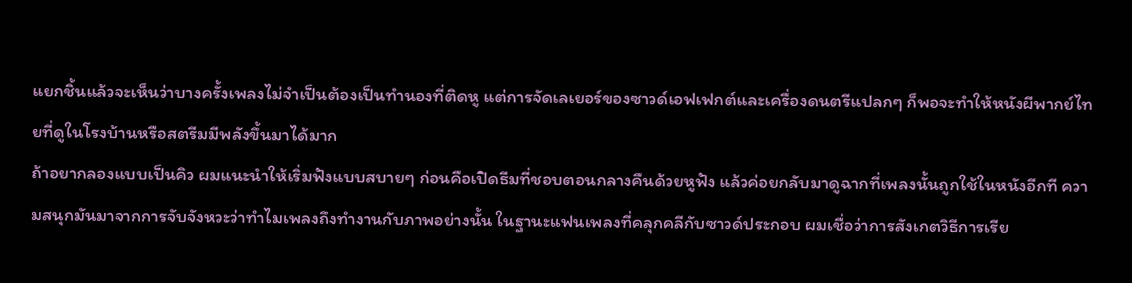แยกชิ้นแล้วจะเห็นว่าบางครั้งเพลงไม่จำเป็นต้องเป็นทำนองที่ติดหู แต่การจัดเลเยอร์ของซาวด์เอฟเฟกต์และเครื่องดนตรีแปลกๆ ก็พอจะทำให้หนังผีพากย์ไทยที่ดูในโรงบ้านหรือสตรีมมีพลังขึ้นมาได้มาก
ถ้าอยากลองแบบเป็นคิว ผมแนะนำให้เริ่มฟังแบบสบายๆ ก่อนคือเปิดธีมที่ชอบตอนกลางคืนด้วยหูฟัง แล้วค่อยกลับมาดูฉากที่เพลงนั้นถูกใช้ในหนังอีกที ความสนุกมันมาจากการจับจังหวะว่าทำไมเพลงถึงทำงานกับภาพอย่างนั้น ในฐานะแฟนเพลงที่คลุกคลีกับซาวด์ประกอบ ผมเชื่อว่าการสังเกตวิธีการเรีย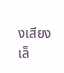งเสียงเล็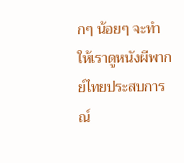กๆ น้อยๆ จะทำให้เราดูหนังผีพากย์ไทยประสบการณ์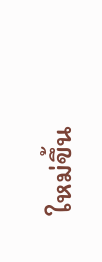ใหม่ขึ้น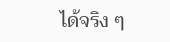ได้จริง ๆ